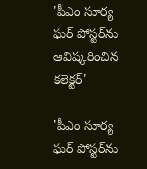'పీఎం సూర్య ఘర్ పోస్టర్‌ను ఆవిష్కరించిన కలెక్టర్'

'పీఎం సూర్య ఘర్ పోస్టర్‌ను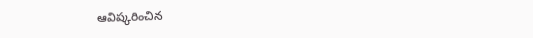ఆవిష్కరించిన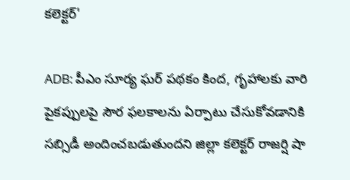కలెక్టర్'

ADB: పీఎం సూర్య ఘర్ పథకం కింద, గృహాలకు వారి పైకప్పులపై సౌర ఫలకాలను ఏర్పాటు చేసుకోవడానికి సబ్సిడీ అందించబడుతుందని జిల్లా కలెక్టర్ రాజర్షి షా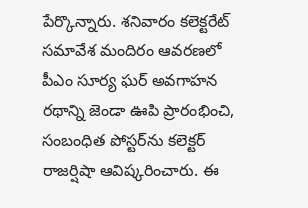పేర్కొన్నారు. శనివారం కలెక్టరేట్ సమావేశ మందిరం ఆవరణలో పీఎం సూర్య ఘర్ అవగాహన రథాన్ని జెండా ఊపి ప్రారంభించి, సంబంధిత పోస్టర్‌ను కలెక్టర్ రాజర్షిషా ఆవిష్కరించారు. ఈ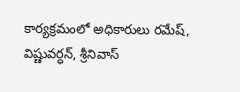కార్యక్రమంలో అధికారులు రమేష్, విష్ణువర్ధన్, శ్రీనివాస్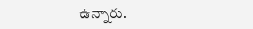ఉన్నారు.